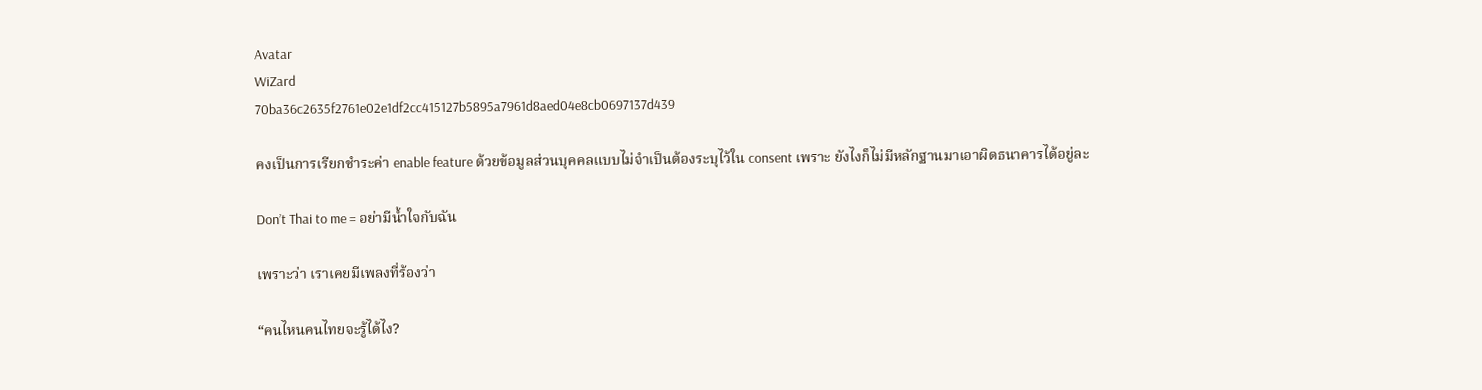Avatar
WiZard
70ba36c2635f2761e02e1df2cc415127b5895a7961d8aed04e8cb0697137d439

คงเป็นการเรียกชำระค่า enable feature ด้วยข้อมูลส่วนบุคคลแบบไม่จำเป็นต้องระบุไว้ใน consent เพราะ ยังไงก็ไม่มีหลักฐานมาเอาผิดธนาคารได้อยู่ละ

Don’t Thai to me = อย่ามีน้ำใจกับฉัน

เพราะว่า เราเคยมีเพลงที่ร้องว่า

“คนไหนคนไทยจะรู้ได้ไง?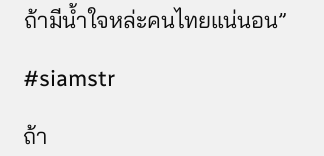ถ้ามีน้ำใจหล่ะคนไทยแน่นอน”

#siamstr

ถ้า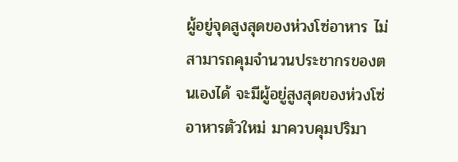ผู้อยู่จุดสูงสุดของห่วงโซ่อาหาร ไม่สามารถคุมจำนวนประชากรของตนเองได้ จะมีผู้อยู่สูงสุดของห่วงโซ่อาหารตัวใหม่ มาควบคุมปริมา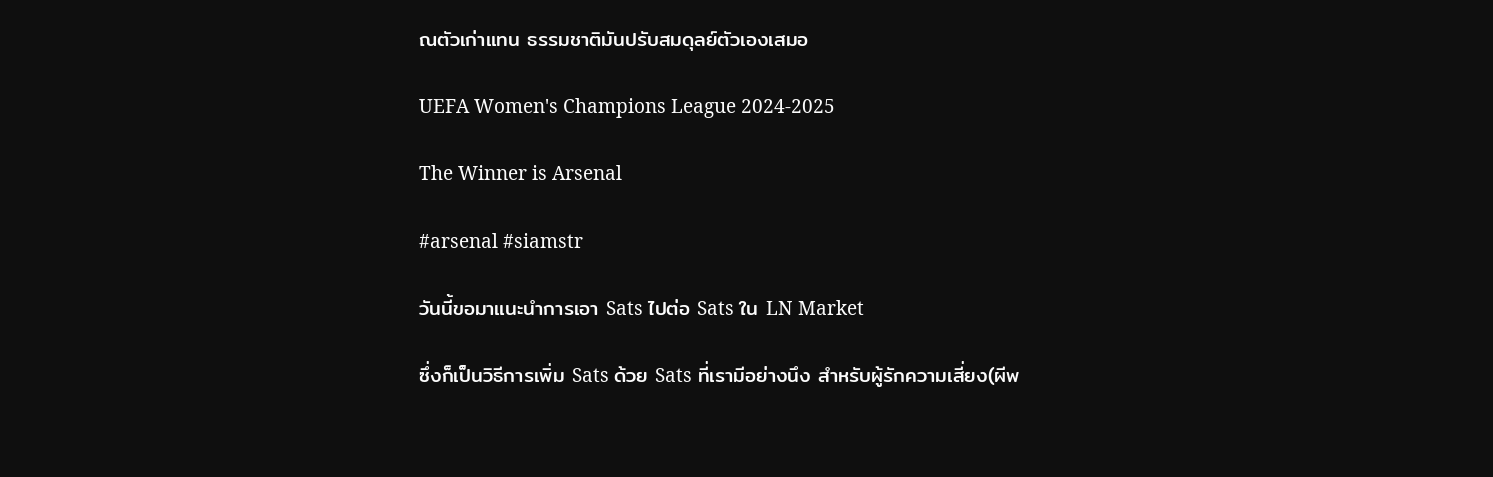ณตัวเก่าแทน ธรรมชาติมันปรับสมดุลย์ตัวเองเสมอ

UEFA Women's Champions League 2024-2025

The Winner is Arsenal

#arsenal #siamstr

วันนี้ขอมาแนะนำการเอา Sats ไปต่อ Sats ใน LN Market

ซึ่งก็เป็นวิธีการเพิ่ม Sats ด้วย Sats ที่เรามีอย่างนึง สำหรับผู้รักความเสี่ยง(ผีพ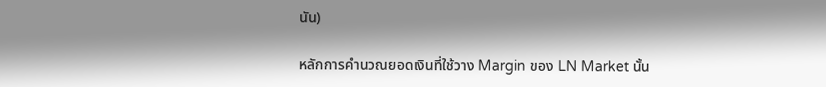นัน)

หลักการคำนวณยอดเงินที่ใช้วาง Margin ของ LN Market นั้น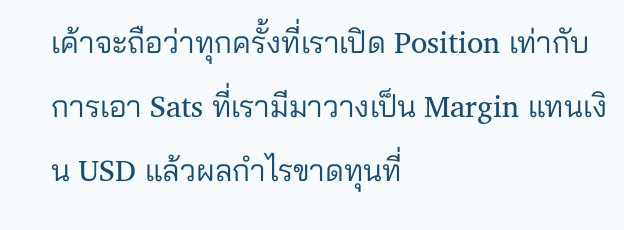เค้าจะถือว่าทุกครั้งที่เราเปิด Position เท่ากับการเอา Sats ที่เรามีมาวางเป็น Margin แทนเงิน USD แล้วผลกำไรขาดทุนที่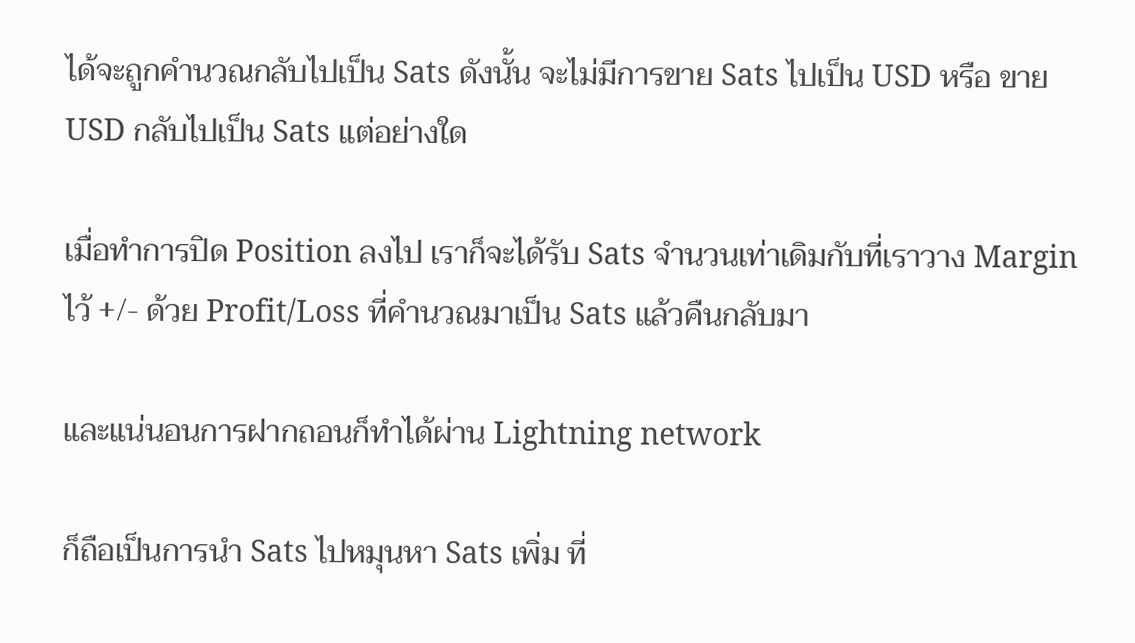ได้จะถูกคำนวณกลับไปเป็น Sats ดังนั้น จะไม่มีการขาย Sats ไปเป็น USD หรือ ขาย USD กลับไปเป็น Sats แต่อย่างใด

เมื่อทำการปิด Position ลงไป เราก็จะได้รับ Sats จำนวนเท่าเดิมกับที่เราวาง Margin ไว้ +/- ด้วย Profit/Loss ที่คำนวณมาเป็น Sats แล้วคืนกลับมา

และแน่นอนการฝากถอนก็ทำได้ผ่าน Lightning network

ก็ถือเป็นการนำ Sats ไปหมุนหา Sats เพิ่ม ที่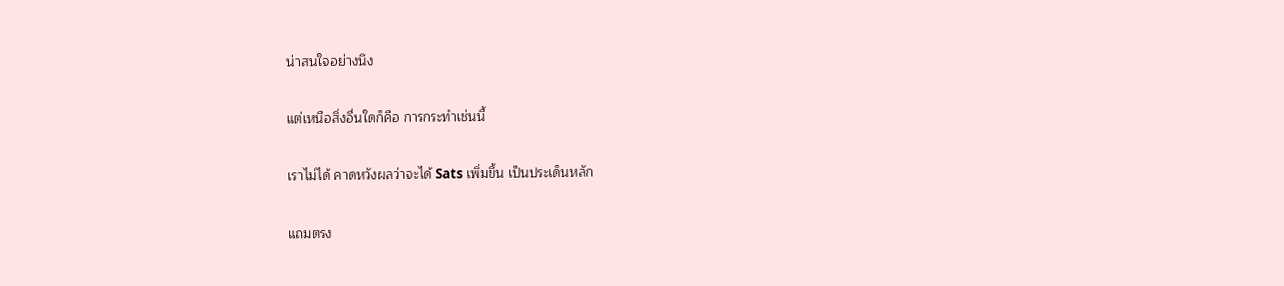น่าสนใจอย่างนึง

แต่เหนือสิ่งอื่นใดก็คือ การกระทำเช่นนี้

เราไม่ได้ คาดหวังผลว่าจะได้ Sats เพิ่มขึ้น เป็นประเด็นหลัก

แถมตรง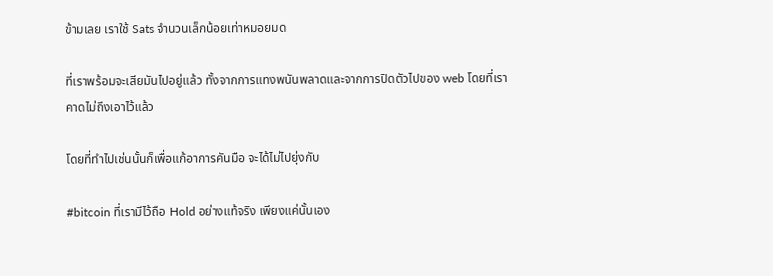ข้ามเลย เราใช้ Sats จำนวนเล็กน้อยเท่าหมอยมด

ที่เราพร้อมจะเสียมันไปอยู่แล้ว ทั้งจากการแทงพนันพลาดและจากการปิดตัวไปของ web โดยที่เราคาดไม่ถึงเอาไว้แล้ว

โดยที่ทำไปเช่นนั้นก็เพื่อแก้อาการคันมือ จะได้ไม่ไปยุ่งกับ

#bitcoin ที่เรามีไว้ถือ Hold อย่างแท้จริง เพียงแค่นั้นเอง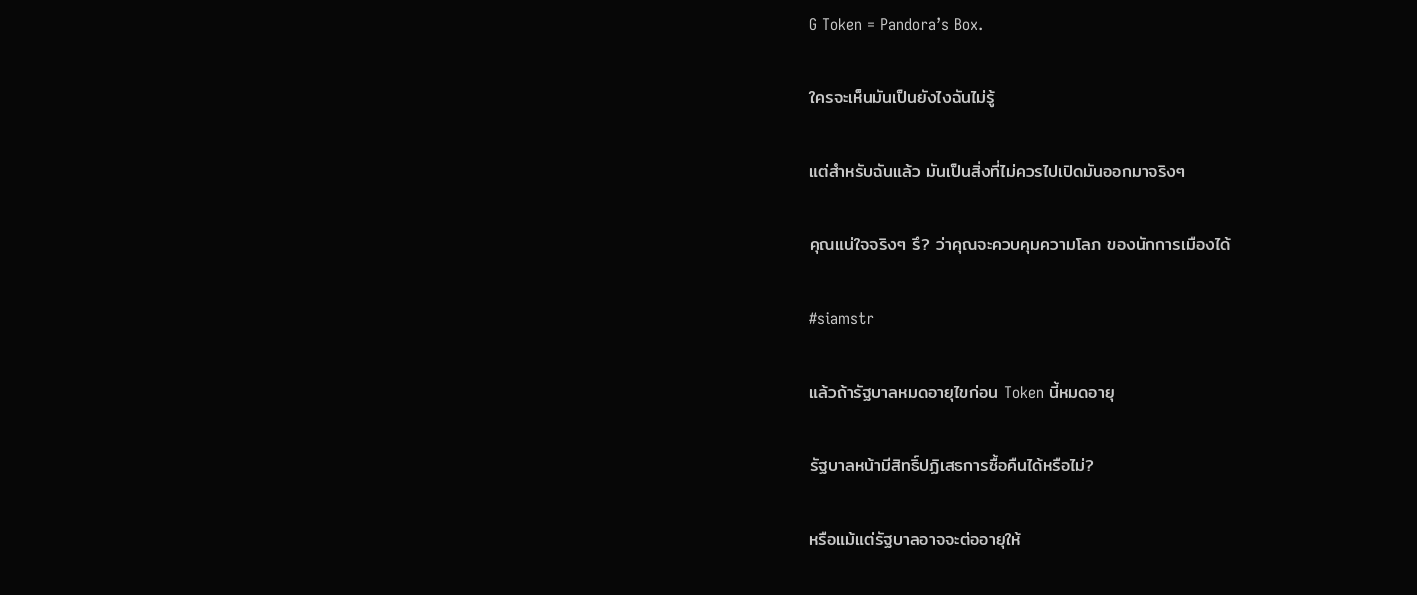G Token = Pandora’s Box.

ใครจะเห็นมันเป็นยังไงฉันไม่รู้

แต่สำหรับฉันแล้ว มันเป็นสิ่งที่ไม่ควรไปเปิดมันออกมาจริงๆ

คุณแน่ใจจริงๆ รึ? ว่าคุณจะควบคุมความโลภ ของนักการเมืองได้

#siamstr

แล้วถ้ารัฐบาลหมดอายุไขก่อน Token นี้หมดอายุ

รัฐบาลหน้ามีสิทธิ์ปฏิเสธการซื้อคืนได้หรือไม่?

หรือแม้แต่รัฐบาลอาจจะต่ออายุให้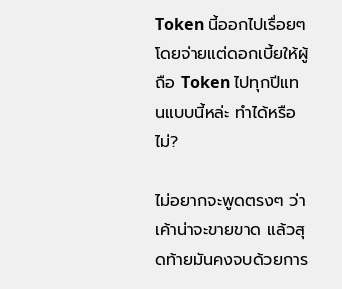Token นี้ออกไปเรื่อยๆ โดยจ่ายแต่ดอกเบี้ยให้ผู้ถือ Token ไปทุกปีแทนแบบนี้หล่ะ ทำได้หรือไม่?

ไม่อยากจะพูดตรงๆ ว่า เค้าน่าจะขายขาด แล้วสุดท้ายมันคงจบด้วยการ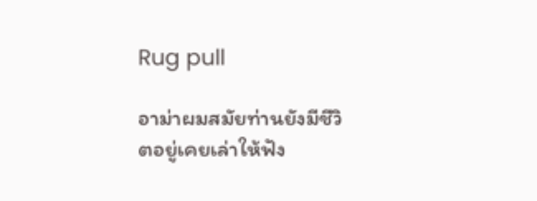Rug pull

อาม่าผมสมัยท่านยังมีชีวิตอยู่เคยเล่าให้ฟัง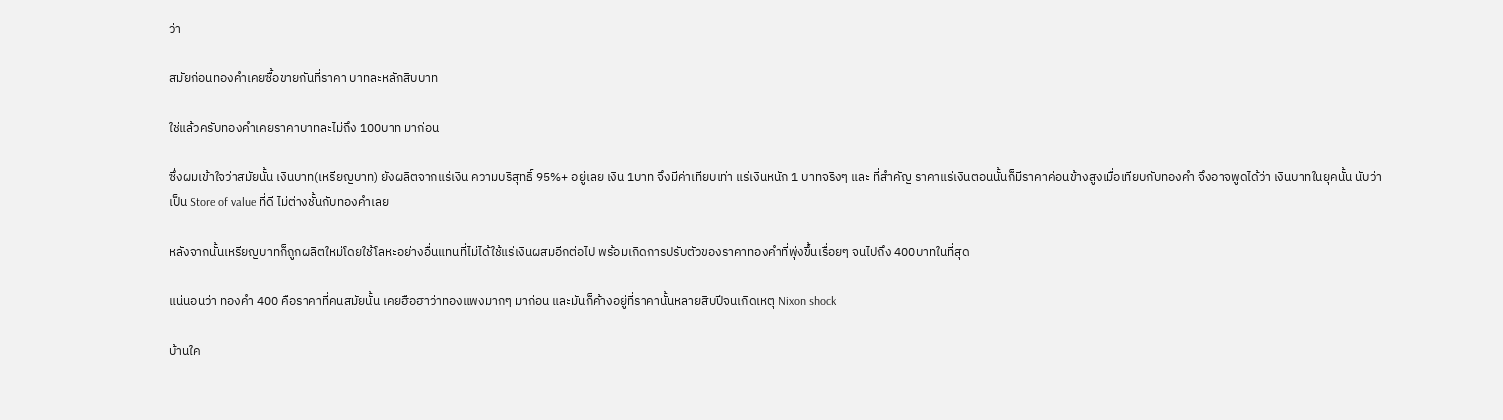ว่า

สมัยก่อนทองคำเคยซื้อขายกันที่ราคา บาทละหลักสิบบาท

ใช่แล้วครับทองคำเคยราคาบาทละไม่ถึง 100บาท มาก่อน

ซึ่งผมเข้าใจว่าสมัยนั้น เงินบาท(เหรียญบาท) ยังผลิตจากแร่เงิน ความบริสุทธิ์ 95%+ อยู่เลย เงิน 1บาท จึงมีค่าเทียบเท่า แร่เงินหนัก 1 บาทจริงๆ และ ที่สำคัญ ราคาแร่เงินตอนนั้นก็มีราคาค่อนข้างสูงเมื่อเทียบกับทองคำ จึงอาจพูดได้ว่า เงินบาทในยุคนั้น นับว่าเป็น Store of value ที่ดี ไม่ต่างชั้นกับทองคำเลย

หลังจากนั้นเหรียญบาทก็ถูกผลิตใหม่โดยใช้โลหะอย่างอื่นแทนที่ไม่ได้ใช้แร่เงินผสมอีกต่อไป พร้อมเกิดการปรับตัวของราคาทองคำที่พุ่งขึ้นเรื่อยๆ จนไปถึง 400บาทในที่สุด

แน่นอนว่า ทองคำ 400 คือราคาที่คนสมัยนั้น เคยฮือฮาว่าทองแพงมากๆ มาก่อน และมันก็ค้างอยู่ที่ราคานั้นหลายสิบปีจนเกิดเหตุ Nixon shock

บ้านใค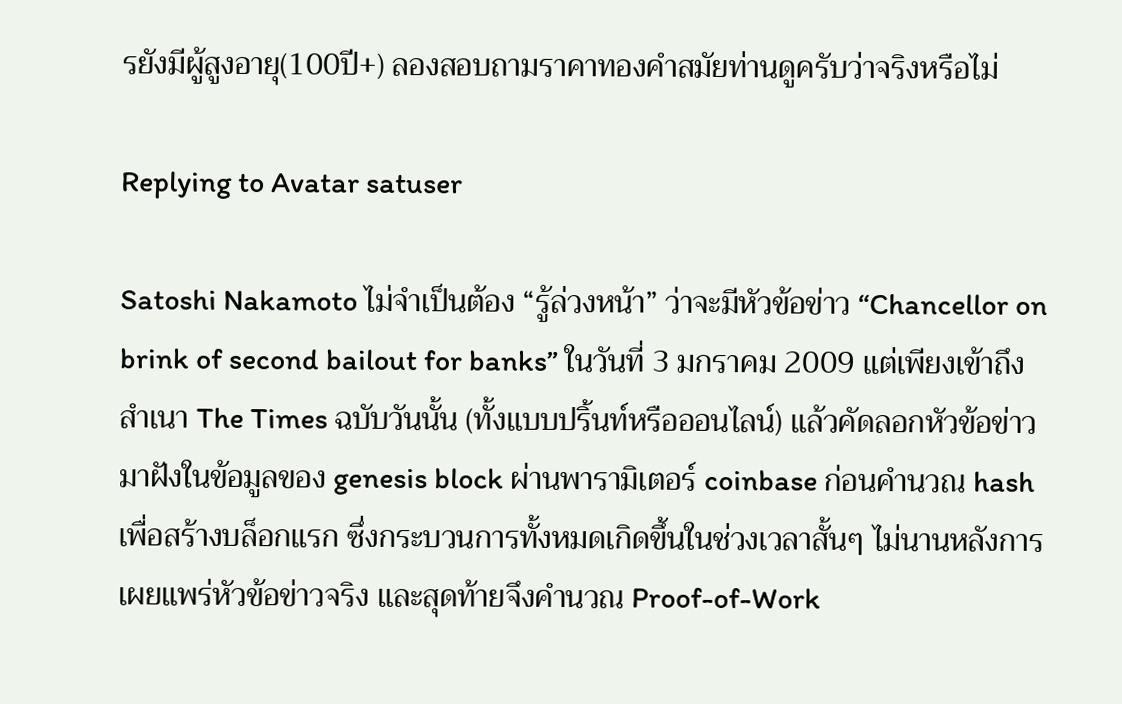รยังมีผู้สูงอายุ(100ปี+) ลองสอบถามราคาทองคำสมัยท่านดูครับว่าจริงหรือไม่

Replying to Avatar satuser

Satoshi Nakamoto ไม่จำเป็นต้อง “รู้ล่วงหน้า” ว่าจะมีหัวข้อข่าว “Chancellor on brink of second bailout for banks” ในวันที่ 3 มกราคม 2009 แต่เพียงเข้าถึงสำเนา The Times ฉบับวันนั้น (ทั้งแบบปริ้นท์หรือออนไลน์) แล้วคัดลอกหัวข้อข่าวมาฝังในข้อมูลของ genesis block ผ่านพารามิเตอร์ coinbase ก่อนคำนวณ hash เพื่อสร้างบล็อกแรก ซึ่งกระบวนการทั้งหมดเกิดขึ้นในช่วงเวลาสั้นๆ ไม่นานหลังการเผยแพร่หัวข้อข่าวจริง และสุดท้ายจึงคำนวณ Proof-of-Work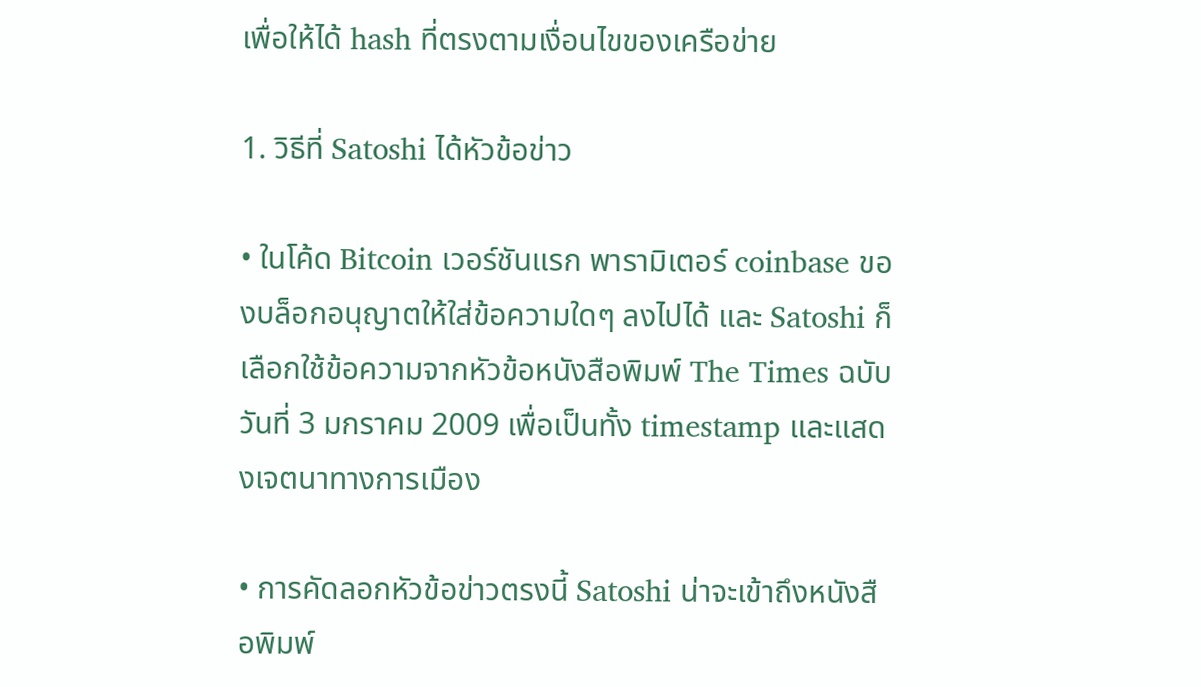เพื่อให้ได้ hash ที่ตรงตามเงื่อนไขของเครือข่าย

1. วิธีที่ Satoshi ได้หัวข้อข่าว

• ในโค้ด Bitcoin เวอร์ชันแรก พารามิเตอร์ coinbase ของบล็อกอนุญาตให้ใส่ข้อความใดๆ ลงไปได้ และ Satoshi ก็เลือกใช้ข้อความจากหัวข้อหนังสือพิมพ์ The Times ฉบับวันที่ 3 มกราคม 2009 เพื่อเป็นทั้ง timestamp และแสดงเจตนาทางการเมือง

• การคัดลอกหัวข้อข่าวตรงนี้ Satoshi น่าจะเข้าถึงหนังสือพิมพ์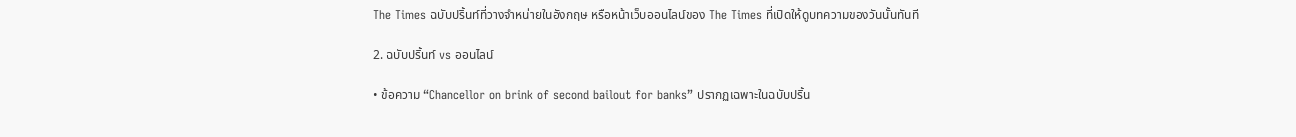The Times ฉบับปริ้นท์ที่วางจำหน่ายในอังกฤษ หรือหน้าเว็บออนไลน์ของ The Times ที่เปิดให้ดูบทความของวันนั้นทันที

2. ฉบับปริ้นท์ vs ออนไลน์

• ข้อความ “Chancellor on brink of second bailout for banks” ปรากฏเฉพาะในฉบับปริ้น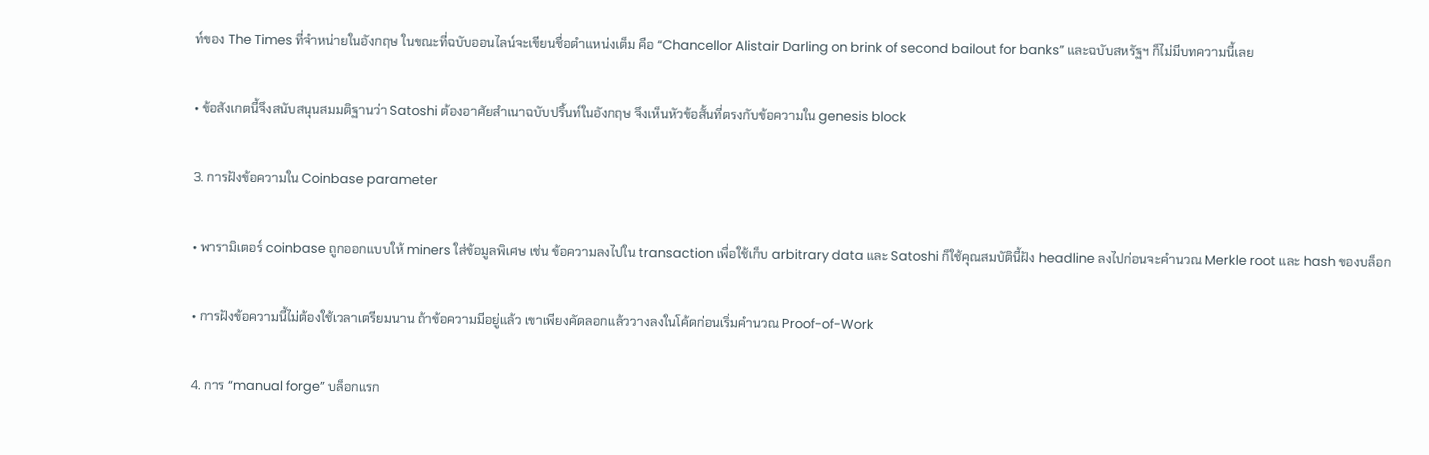ท์ของ The Times ที่จำหน่ายในอังกฤษ ในขณะที่ฉบับออนไลน์จะเขียนชื่อตำแหน่งเต็ม คือ “Chancellor Alistair Darling on brink of second bailout for banks” และฉบับสหรัฐฯ ก็ไม่มีบทความนี้เลย

• ข้อสังเกตนี้จึงสนับสนุนสมมติฐานว่า Satoshi ต้องอาศัยสำเนาฉบับปริ้นท์ในอังกฤษ จึงเห็นหัวข้อสั้นที่ตรงกับข้อความใน genesis block

3. การฝังข้อความใน Coinbase parameter

• พารามิเตอร์ coinbase ถูกออกแบบให้ miners ใส่ข้อมูลพิเศษ เช่น ข้อความลงไปใน transaction เพื่อใช้เก็บ arbitrary data และ Satoshi ก็ใช้คุณสมบัตินี้ฝัง headline ลงไปก่อนจะคำนวณ Merkle root และ hash ของบล็อก

• การฝังข้อความนี้ไม่ต้องใช้เวลาเตรียมนาน ถ้าข้อความมีอยู่แล้ว เขาเพียงคัดลอกแล้ววางลงในโค้ดก่อนเริ่มคำนวณ Proof-of-Work

4. การ “manual forge” บล็อกแรก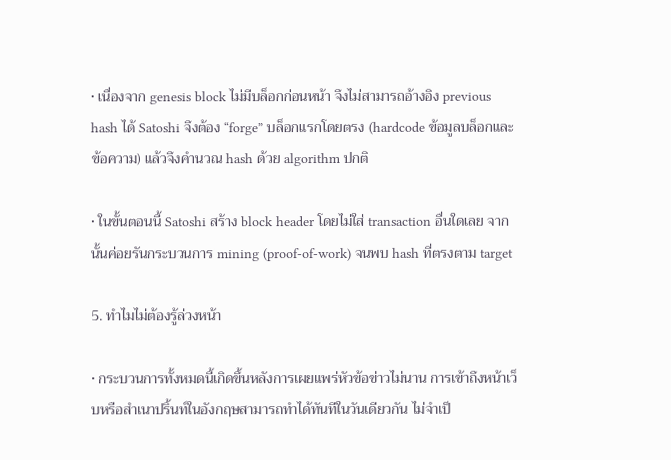• เนื่องจาก genesis block ไม่มีบล็อกก่อนหน้า จึงไม่สามารถอ้างอิง previous hash ได้ Satoshi จึงต้อง “forge” บล็อกแรกโดยตรง (hardcode ข้อมูลบล็อกและข้อความ) แล้วจึงคำนวณ hash ด้วย algorithm ปกติ

• ในขั้นตอนนี้ Satoshi สร้าง block header โดยไม่ใส่ transaction อื่นใดเลย จากนั้นค่อยรันกระบวนการ mining (proof-of-work) จนพบ hash ที่ตรงตาม target

5. ทำไมไม่ต้องรู้ล่วงหน้า

• กระบวนการทั้งหมดนี้เกิดขึ้นหลังการเผยแพร่หัวข้อข่าวไม่นาน การเข้าถึงหน้าเว็บหรือสำเนาปริ้นท์ในอังกฤษสามารถทำได้ทันทีในวันเดียวกัน ไม่จำเป็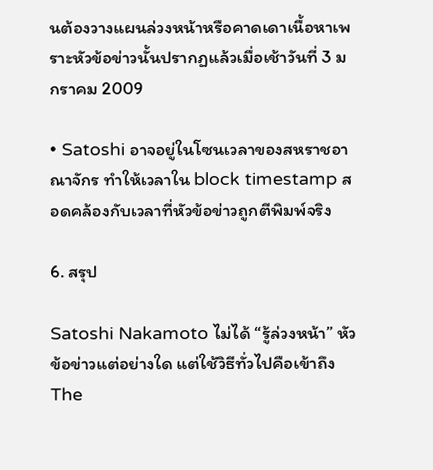นต้องวางแผนล่วงหน้าหรือคาดเดาเนื้อหาเพราะหัวข้อข่าวนั้นปรากฏแล้วเมื่อเช้าวันที่ 3 มกราคม 2009

• Satoshi อาจอยู่ในโซนเวลาของสหราชอาณาจักร ทำให้เวลาใน block timestamp สอดคล้องกับเวลาที่หัวข้อข่าวถูกตีพิมพ์จริง

6. สรุป

Satoshi Nakamoto ไม่ได้ “รู้ล่วงหน้า” หัวข้อข่าวแต่อย่างใด แต่ใช้วิธีทั่วไปคือเข้าถึง The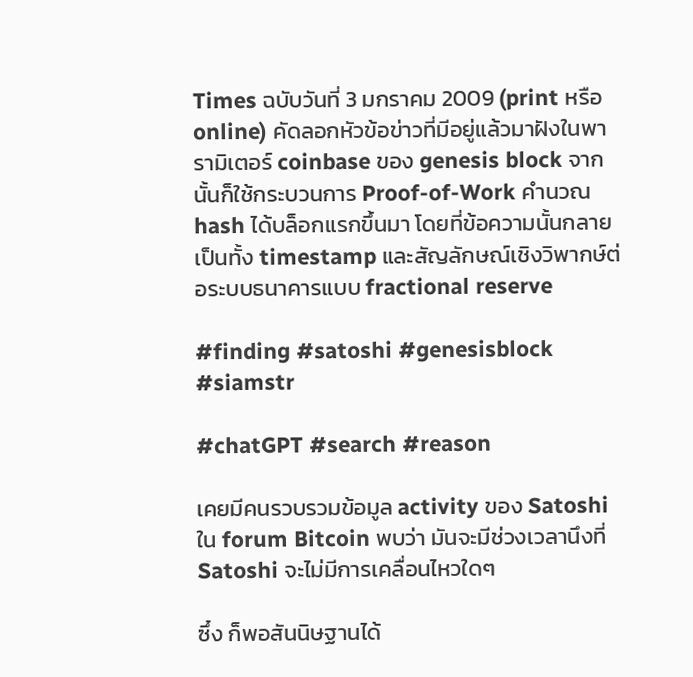Times ฉบับวันที่ 3 มกราคม 2009 (print หรือ online) คัดลอกหัวข้อข่าวที่มีอยู่แล้วมาฝังในพารามิเตอร์ coinbase ของ genesis block จากนั้นก็ใช้กระบวนการ Proof-of-Work คำนวณ hash ได้บล็อกแรกขึ้นมา โดยที่ข้อความนั้นกลายเป็นทั้ง timestamp และสัญลักษณ์เชิงวิพากษ์ต่อระบบธนาคารแบบ fractional reserve

#finding #satoshi #genesisblock #siamstr

#chatGPT #search #reason

เคยมีคนรวบรวมข้อมูล activity ของ Satoshi ใน forum Bitcoin พบว่า มันจะมีช่วงเวลานึงที่ Satoshi จะไม่มีการเคลื่อนไหวใดๆ

ซึ๋ง ก็พอสันนิษฐานได้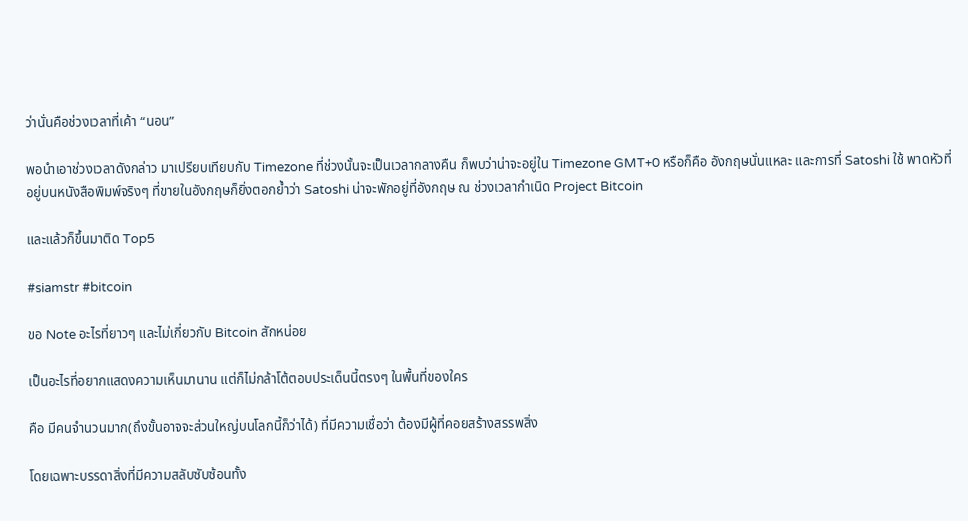ว่านั่นคือช่วงเวลาที่เค้า “นอน”

พอนำเอาช่วงเวลาดังกล่าว มาเปรียบเทียบกับ Timezone ที่ช่วงนั้นจะเป็นเวลากลางคืน ก็พบว่าน่าจะอยู่ใน Timezone GMT+0 หรือก็คือ อังกฤษนั่นแหละ และการที่ Satoshi ใช้ พาดหัวที่อยู่บนหนังสือพิมพ์จริงๆ ที่ขายในอังกฤษก็ยิ่งตอกย้ำว่า Satoshi น่าจะพักอยู่ที่อังกฤษ ณ ช่วงเวลากำเนิด Project Bitcoin

และแล้วก็ขึ้นมาติด Top5

#siamstr #bitcoin

ขอ Note อะไรที่ยาวๆ และไม่เกี่ยวกับ Bitcoin สักหน่อย

เป็นอะไรที่อยากแสดงความเห็นมานาน แต่ก็ไม่กล้าโต้ตอบประเด็นนี้ตรงๆ ในพื้นที่ของใคร

คือ มีคนจำนวนมาก(ถึงขั้นอาจจะส่วนใหญ่บนโลกนี้ก็ว่าได้) ที่มีความเชื่อว่า ต้องมีผู้ที่คอยสร้างสรรพสิ่ง

โดยเฉพาะบรรดาสิ่งที่มีความสลับซับซ้อนทั้ง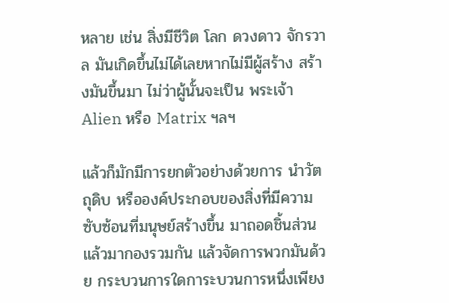หลาย เช่น สิ่งมีชีวิต โลก ดวงดาว จักรวาล มันเกิดขึ้นไม่ได้เลยหากไม่มีผู้สร้าง สร้างมันขึ้นมา ไม่ว่าผู้นั้นจะเป็น พระเจ้า Alien หรือ Matrix ฯลฯ

แล้วก็มักมีการยกตัวอย่างด้วยการ นำวัตถุดิบ หรือองค์ประกอบของสิ่งที่มีความซับซ้อนที่มนุษย์สร้างขึ้น มาถอดชิ้นส่วน แล้วมากองรวมกัน แล้วจัดการพวกมันด้วย กระบวนการใดการะบวนการหนึ่งเพียง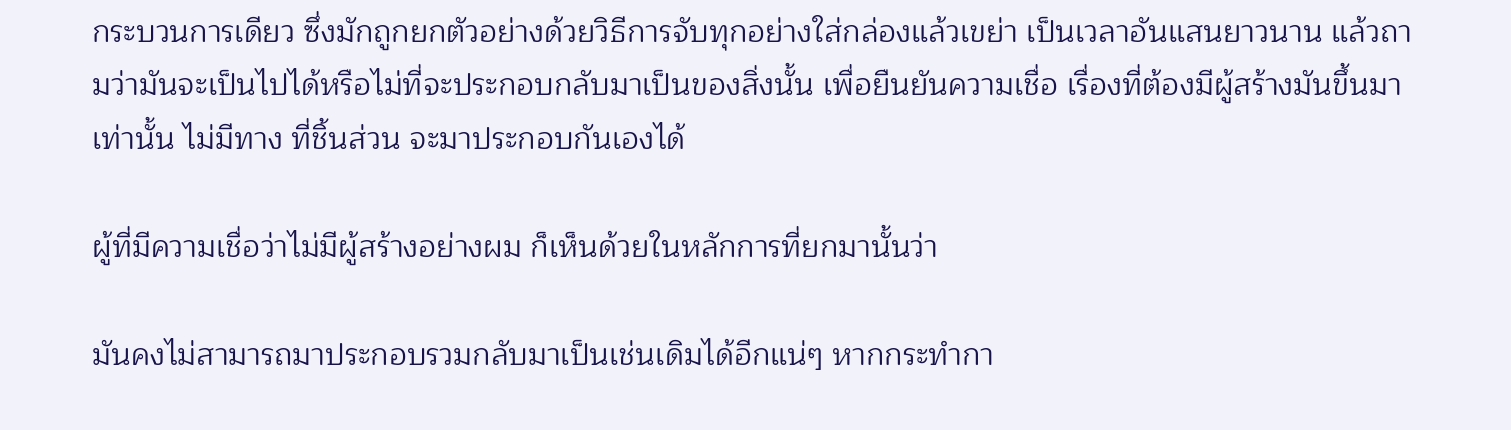กระบวนการเดียว ซึ่งมักถูกยกตัวอย่างด้วยวิธีการจับทุกอย่างใส่กล่องแล้วเขย่า เป็นเวลาอันแสนยาวนาน แล้วถามว่ามันจะเป็นไปได้หรือไม่ที่จะประกอบกลับมาเป็นของสิ่งนั้น เพื่อยืนยันความเชื่อ เรื่องที่ต้องมีผู้สร้างมันขึ้นมาเท่านั้น ไม่มีทาง ที่ชิ้นส่วน จะมาประกอบกันเองได้

ผู้ที่มีความเชื่อว่าไม่มีผู้สร้างอย่างผม ก็เห็นด้วยในหลักการที่ยกมานั้นว่า

มันคงไม่สามารถมาประกอบรวมกลับมาเป็นเช่นเดิมได้อีกแน่ๆ หากกระทำกา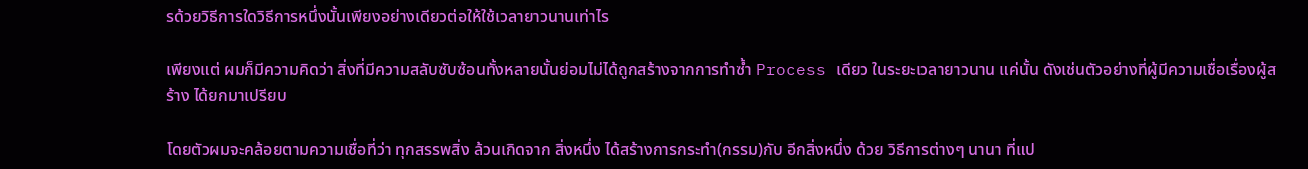รด้วยวิธีการใดวิธีการหนึ่งนั้นเพียงอย่างเดียวต่อให้ใช้เวลายาวนานเท่าไร

เพียงแต่ ผมก็มีความคิดว่า สิ่งที่มีความสลับซับซ้อนทั้งหลายนั้นย่อมไม่ได้ถูกสร้างจากการทำซ้ำ Process เดียว ในระยะเวลายาวนาน แค่นั้น ดังเช่นตัวอย่างที่ผู้มีความเชื่อเรื่องผู้สร้าง ได้ยกมาเปรียบ

โดยตัวผมจะคล้อยตามความเชื่อที่ว่า ทุกสรรพสิ่ง ล้วนเกิดจาก สิ่งหนึ่ง ได้สร้างการกระทำ(กรรม)กับ อีกสิ่งหนึ่ง ด้วย วิธีการต่างๆ นานา ที่แป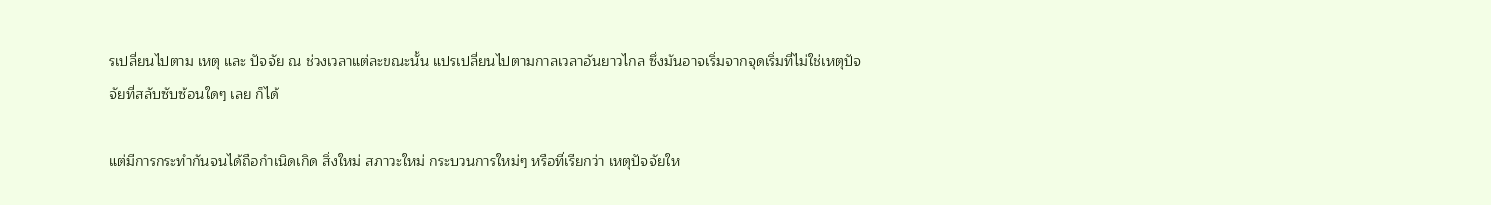รเปลี่ยนไปตาม เหตุ และ ปัจจัย ณ ช่วงเวลาแต่ละขณะนั้น แปรเปลี่ยนไปตามกาลเวลาอันยาวไกล ซึ่งมันอาจเริ่มจากจุดเริ่มที่ไม่ใช่เหตุปัจจัยที่สลับซับซ้อนใดๆ เลย ก็ได้

แต่มีการกระทำกันจนได้ถือกำเนิดเกิด สิ่งใหม่ สภาวะใหม่ กระบวนการใหม่ๆ หรือที่เรียกว่า เหตุปัจจัยให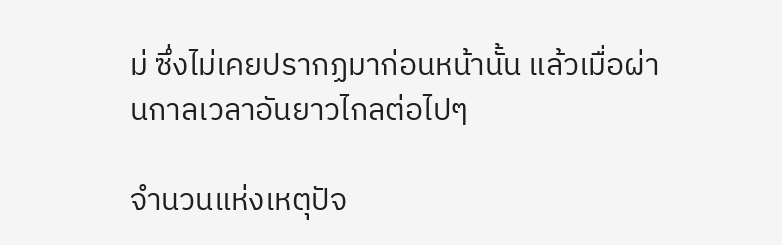ม่ ซึ่งไม่เคยปรากฏมาก่อนหน้านั้น แล้วเมื่อผ่านกาลเวลาอันยาวไกลต่อไปๆ

จำนวนแห่งเหตุปัจ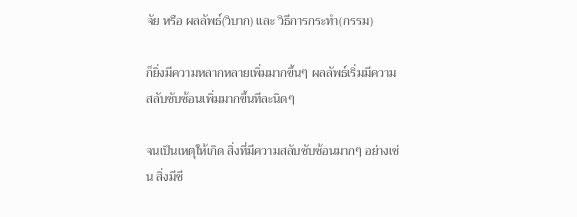จัย หรือ ผลลัพธ์(วิบาก) และ วิธีการกระทำ(กรรม)

ก็ยิ่งมีความหลากหลายเพิ่มมากขึ้นๆ ผลลัพธ์เริ่มมีความสลับซับซ้อนเพิ่มมากขึ้นทีละนิดๆ

จนเป็นเหตุให้เกิด สิ่งที่มีความสลับซับซ้อนมากๆ อย่างเช่น สิ่งมีชี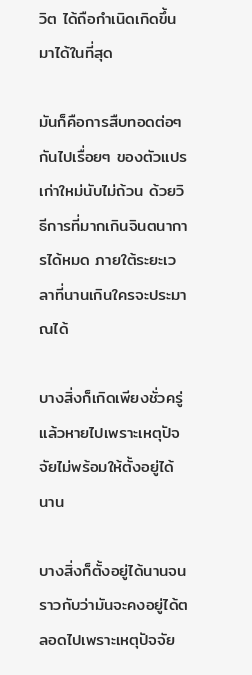วิต ได้ถือกำเนิดเกิดขึ้นมาได้ในที่สุด

มันก็คือการสืบทอดต่อๆ กันไปเรื่อยๆ ของตัวแปรเก่าใหม่นับไม่ถ้วน ด้วยวิธีการที่มากเกินจินตนาการได้หมด ภายใต้ระยะเวลาที่นานเกินใครจะประมาณได้

บางสิ่งก็เกิดเพียงชั่วครู่แล้วหายไปเพราะเหตุปัจจัยไม่พร้อมให้ตั้งอยู่ได้นาน

บางสิ่งก็ตั้งอยู่ได้นานจนราวกับว่ามันจะคงอยู่ได้ตลอดไปเพราะเหตุปัจจัย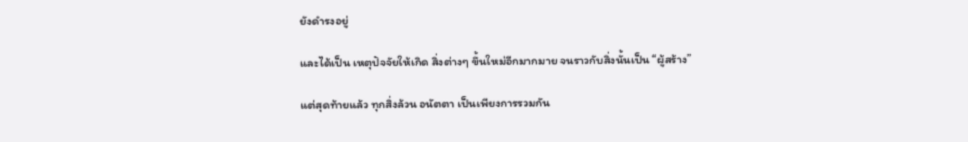ยังดำรงอยู่

และได้เป็น เหตุปัจจัยให้เกิด สิ่งต่างๆ ขึ้นใหม่อีกมากมาย จนราวกับสิ่งนั้นเป็น “ผู้สร้าง”

แต่สุดท้ายแล้ว ทุกสิ่งล้วน อนัตตา เป็นเพียงการรวมกัน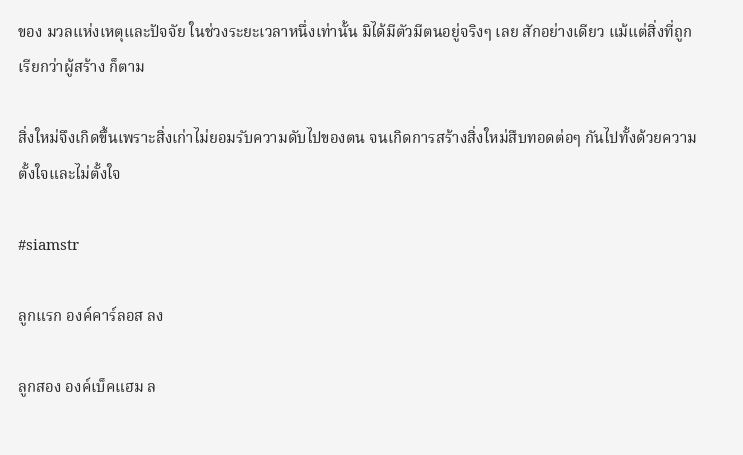ของ มวลแห่งเหตุและปัจจัย ในช่วงระยะเวลาหนึ่งเท่านั้น มิได้มีตัวมีตนอยู่จริงๆ เลย สักอย่างเดียว แม้แต่สิ่งที่ถูกเรียกว่าผู้สร้าง ก็ตาม

สิ่งใหม่จึงเกิดขึ้นเพราะสิ่งเก่าไม่ยอมรับความดับไปของตน จนเกิดการสร้างสิ่งใหม่สืบทอดต่อๆ กันไปทั้งด้วยความตั้งใจและไม่ตั้งใจ

#siamstr

ลูกแรก องค์คาร์ลอส ลง

ลูกสอง องค์เบ็คแฮม ล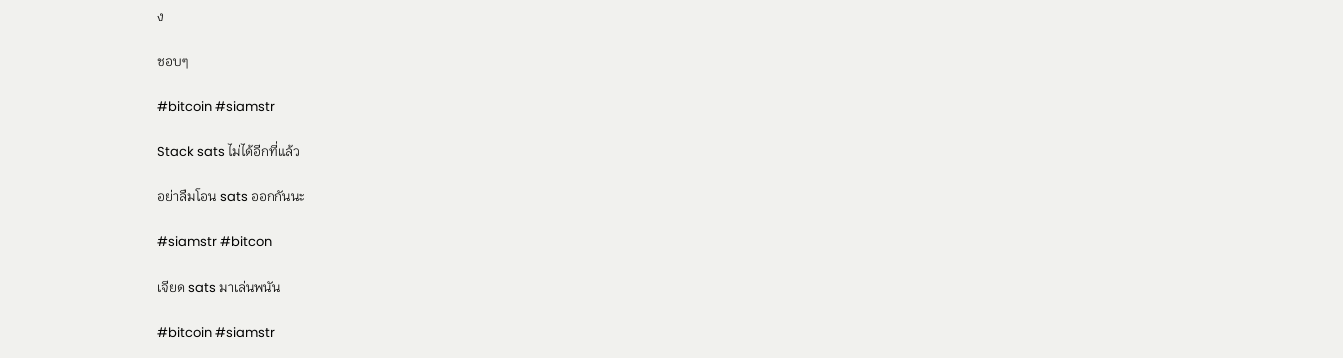ง

ชอบๆ

#bitcoin #siamstr

Stack sats ไม่ได้อีกที่แล้ว

อย่าลืมโอน sats ออกกันนะ

#siamstr #bitcon

เจียด sats มาเล่นพนัน

#bitcoin #siamstr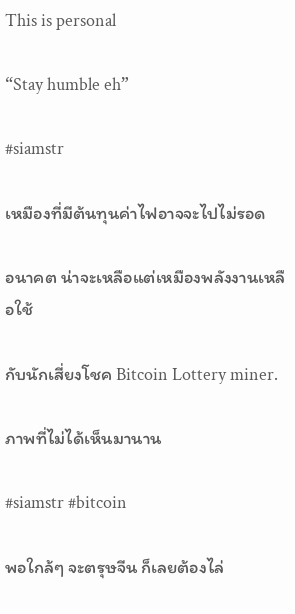This is personal

“Stay humble eh”

#siamstr

เหมืองที่มีต้นทุนค่าไฟอาจจะไปไม่รอด

อนาคต น่าจะเหลือแต่เหมืองพลังงานเหลือใช้

กับนักเสี่ยงโชค Bitcoin Lottery miner.

ภาพที่ไม่ได้เห็นมานาน

#siamstr #bitcoin

พอใกล้ๆ จะตรุษจีน ก็เลยต้องไล่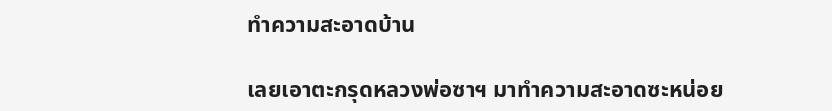ทำความสะอาดบ้าน

เลยเอาตะกรุดหลวงพ่อซาฯ มาทำความสะอาดซะหน่อย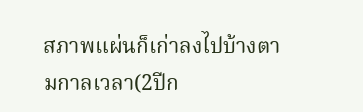สภาพแผ่นก็เก่าลงไปบ้างตามกาลเวลา(2ปีก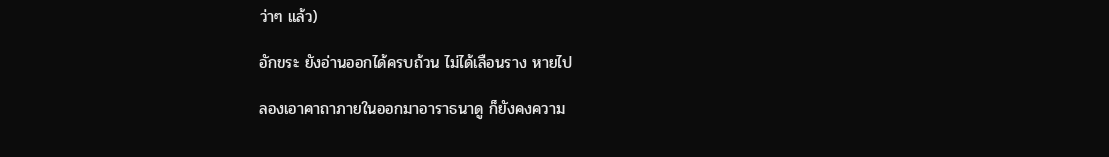ว่าๆ แล้ว)

อักขระ ยังอ่านออกได้ครบถ้วน ไม่ได้เลือนราง หายไป

ลองเอาคาถาภายในออกมาอาราธนาดู ก็ยังคงความ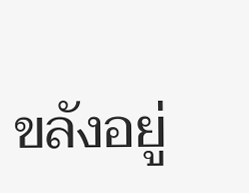ขลังอยู่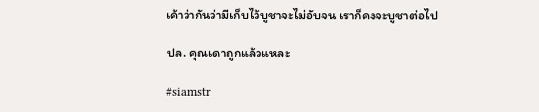เค้าว่ากันว่ามีเก็บไว้บูชาจะไม่อับจน เราก็คงจะบูชาต่อไป

ปล. คุณเดาถูกแล้วแหละ

#siamstr